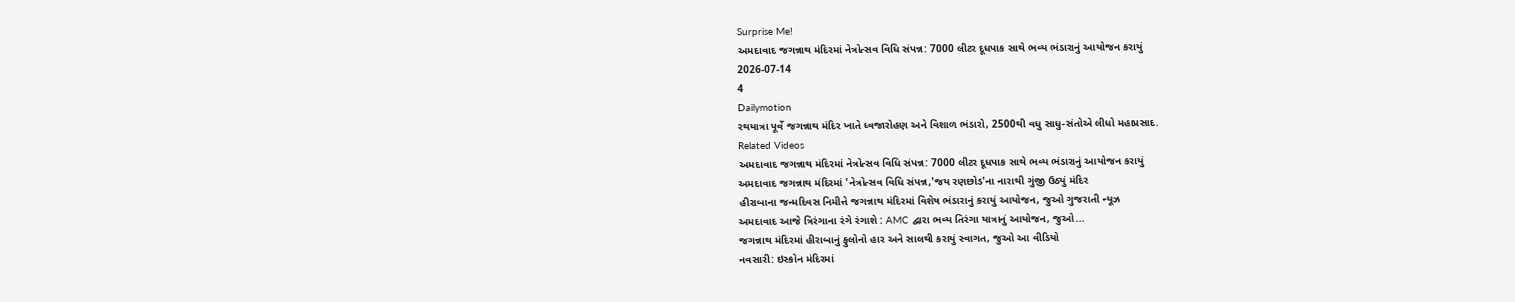Surprise Me!
અમદાવાદ જગન્નાથ મંદિરમાં નેત્રોત્સવ વિધિ સંપન્ન: 7000 લીટર દૂધપાક સાથે ભવ્ય ભંડારાનું આયોજન કરાયું
2026-07-14
4
Dailymotion
રથયાત્રા પૂર્વે જગન્નાથ મંદિર ખાતે ધ્વજારોહણ અને વિશાળ ભંડારો, 2500થી વધુ સાધુ-સંતોએ લીધો મહાપ્રસાદ.
Related Videos
અમદાવાદ જગન્નાથ મંદિરમાં નેત્રોત્સવ વિધિ સંપન્ન: 7000 લીટર દૂધપાક સાથે ભવ્ય ભંડારાનું આયોજન કરાયું
અમદાવાદ જગન્નાથ મંદિરમાં 'નેત્રોત્સવ વિધિ સંપન્ન,'જય રણછોડ'ના નારાથી ગુંજી ઉઠ્યું મંદિર
હીરાબાના જન્મદિવસ નિમીત્તે જગન્નાથ મંદિરમાં વિશેષ ભંડારાનું કરાયું આયોજન, જુઓ ગુજરાતી ન્યૂઝ
અમદાવાદ આજે ત્રિરંગાના રંગે રંગાશે : AMC દ્વારા ભવ્ય તિરંગા યાત્રાનું આયોજન, જુઓ...
જગન્નાથ મંદિરમાં હીરાબાનું ફુલોનો હાર અને સાલથી કરાયું સ્વાગત, જુઓ આ વીડિયો
નવસારી: ઇસ્કોન મંદિરમાં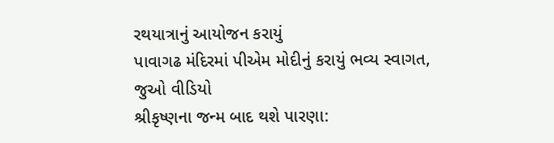રથયાત્રાનું આયોજન કરાયું
પાવાગઢ મંદિરમાં પીએમ મોદીનું કરાયું ભવ્ય સ્વાગત, જુઓ વીડિયો
શ્રીકૃષ્ણના જન્મ બાદ થશે પારણા: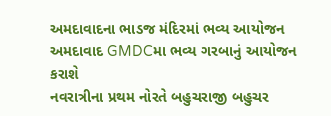અમદાવાદના ભાડજ મંદિરમાં ભવ્ય આયોજન
અમદાવાદ GMDCમા ભવ્ય ગરબાનું આયોજન કરાશે
નવરાત્રીના પ્રથમ નોરતે બહુચરાજી બહુચર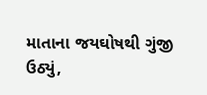માતાના જયઘોષથી ગુંજી ઉઠ્યું,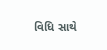વિધિ સાથે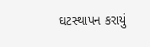ઘટસ્થાપન કરાયું